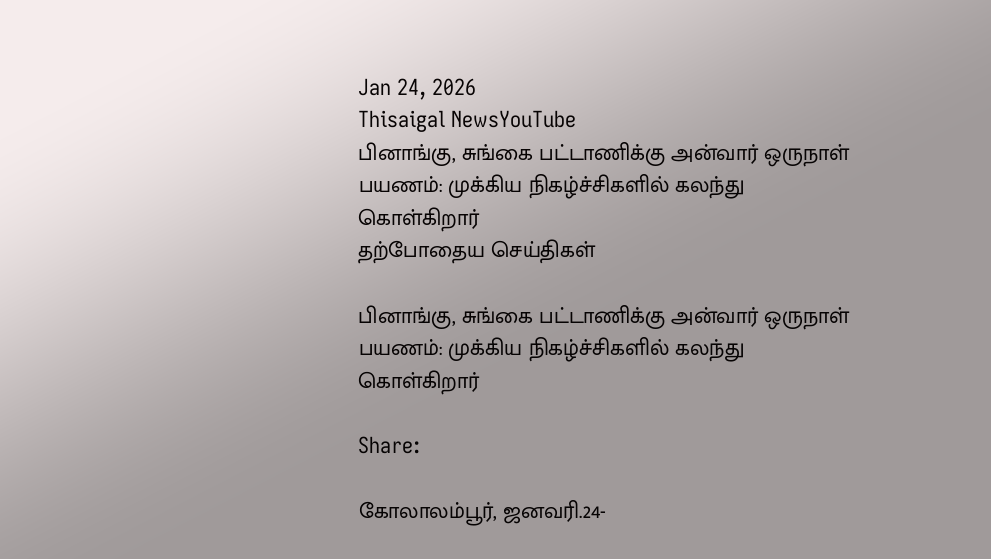Jan 24, 2026
Thisaigal NewsYouTube
பினாங்கு, சுங்கை பட்டாணிக்கு அன்வார் ஒருநாள் பயணம்: முக்கிய நிகழ்ச்சிகளில் கலந்து கொள்கிறார்
தற்போதைய செய்திகள்

பினாங்கு, சுங்கை பட்டாணிக்கு அன்வார் ஒருநாள் பயணம்: முக்கிய நிகழ்ச்சிகளில் கலந்து கொள்கிறார்

Share:

கோலாலம்பூர், ஜனவரி.24-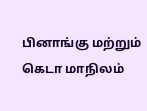பினாங்கு மற்றும் கெடா மாநிலம்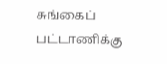சுங்கைப் பட்டாணிக்கு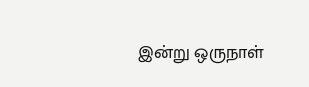இன்று ஒருநாள்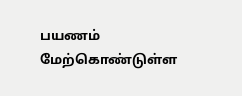பயணம் மேற்கொண்டுள்ள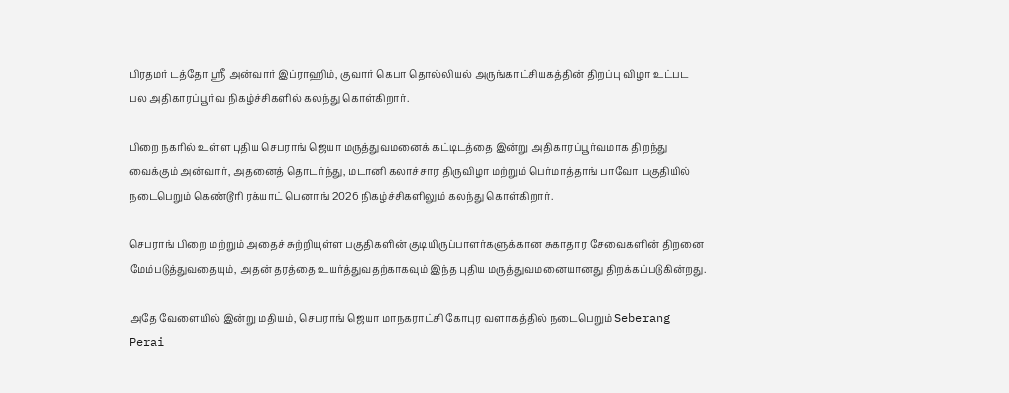பிரதமர் டத்தோ ஶ்ரீ அன்வார் இப்ராஹிம், குவார் கெபா தொல்லியல் அருங்காட்சியகத்தின் திறப்பு விழா உட்பட பல அதிகாரப்பூர்வ நிகழ்ச்சிகளில் கலந்து கொள்கிறார்.

பிறை நகரில் உள்ள புதிய செபராங் ஜெயா மருத்துவமனைக் கட்டிடத்தை இன்று அதிகாரப்பூர்வமாக திறந்து வைக்கும் அன்வார், அதனைத் தொடர்ந்து, மடானி கலாச்சார திருவிழா மற்றும் பெர்மாத்தாங் பாவோ பகுதியில் நடைபெறும் கெண்டூரி ரக்யாட் பெனாங் 2026 நிகழ்ச்சிகளிலும் கலந்து கொள்கிறார்.

செபராங் பிறை மற்றும் அதைச் சுற்றியுள்ள பகுதிகளின் குடியிருப்பாளர்களுக்கான சுகாதார சேவைகளின் திறனை மேம்படுத்துவதையும், அதன் தரத்தை உயர்த்துவதற்காகவும் இந்த புதிய மருத்துவமனையானது திறக்கப்படுகின்றது.

அதே வேளையில் இன்று மதியம், செபராங் ஜெயா மாநகராட்சி கோபுர வளாகத்தில் நடைபெறும் Seberang Perai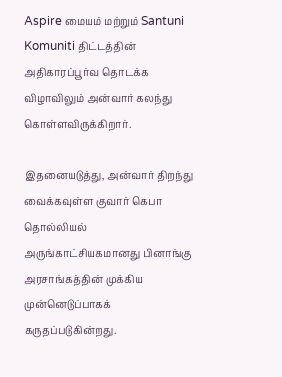Aspire மையம் மற்றும் Santuni Komuniti திட்டத்தின் அதிகாரப்பூர்வ தொடக்க விழாவிலும் அன்வார் கலந்து கொள்ளவிருக்கிறார்.

இதனையடுத்து, அன்வார் திறந்து வைக்கவுள்ள குவார் கெபா தொல்லியல் அருங்காட்சியகமானது பினாங்கு அரசாங்கத்தின் முக்கிய முன்னெடுப்பாகக் கருதப்படுகின்றது.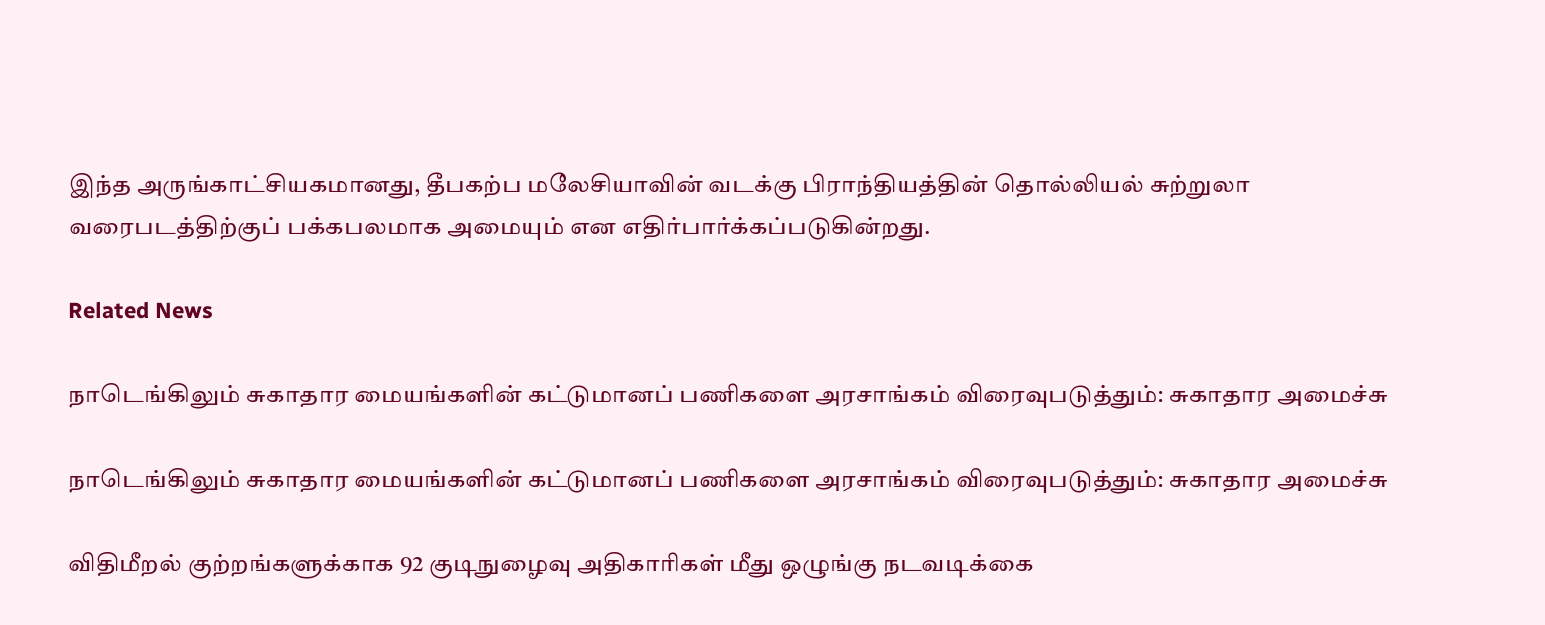இந்த அருங்காட்சியகமானது, தீபகற்ப மலேசியாவின் வடக்கு பிராந்தியத்தின் தொல்லியல் சுற்றுலா வரைபடத்திற்குப் பக்கபலமாக அமையும் என எதிர்பார்க்கப்படுகின்றது.

Related News

நாடெங்கிலும் சுகாதார மையங்களின் கட்டுமானப் பணிகளை அரசாங்கம் விரைவுபடுத்தும்: சுகாதார அமைச்சு

நாடெங்கிலும் சுகாதார மையங்களின் கட்டுமானப் பணிகளை அரசாங்கம் விரைவுபடுத்தும்: சுகாதார அமைச்சு

விதிமீறல் குற்றங்களுக்காக 92 குடிநுழைவு அதிகாரிகள் மீது ஒழுங்கு நடவடிக்கை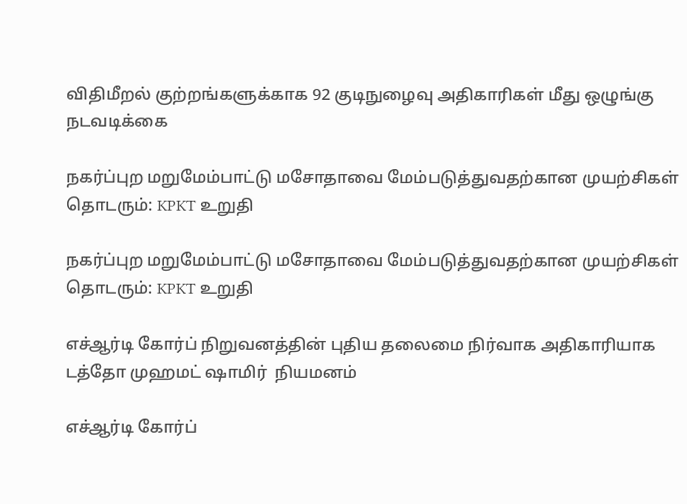விதிமீறல் குற்றங்களுக்காக 92 குடிநுழைவு அதிகாரிகள் மீது ஒழுங்கு நடவடிக்கை

நகர்ப்புற மறுமேம்பாட்டு மசோதாவை மேம்படுத்துவதற்கான முயற்சிகள் தொடரும்: KPKT உறுதி

நகர்ப்புற மறுமேம்பாட்டு மசோதாவை மேம்படுத்துவதற்கான முயற்சிகள் தொடரும்: KPKT உறுதி

எச்ஆர்டி கோர்ப் நிறுவனத்தின் புதிய தலைமை நிர்வாக அதிகாரியாக டத்தோ முஹமட் ஷாமிர்  நியமனம்

எச்ஆர்டி கோர்ப்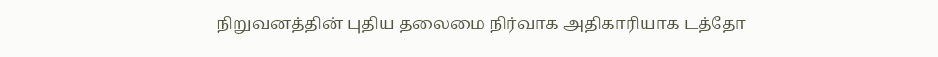நிறுவனத்தின் புதிய தலைமை நிர்வாக அதிகாரியாக டத்தோ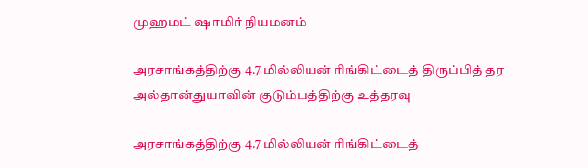முஹமட் ஷாமிர் நியமனம்

அரசாங்கத்திற்கு 4.7 மில்லியன் ரிங்கிட்டைத் திருப்பித் தர அல்தான்துயாவின் குடும்பத்திற்கு உத்தரவு

அரசாங்கத்திற்கு 4.7 மில்லியன் ரிங்கிட்டைத்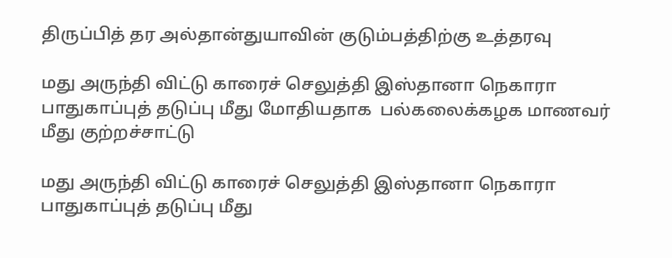திருப்பித் தர அல்தான்துயாவின் குடும்பத்திற்கு உத்தரவு

மது அருந்தி விட்டு காரைச் செலுத்தி இஸ்தானா நெகாரா பாதுகாப்புத் தடுப்பு மீது மோதியதாக  பல்கலைக்கழக மாணவர் மீது குற்றச்சாட்டு

மது அருந்தி விட்டு காரைச் செலுத்தி இஸ்தானா நெகாரா பாதுகாப்புத் தடுப்பு மீது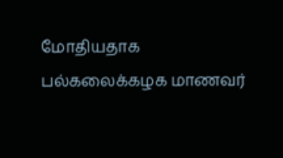மோதியதாக பல்கலைக்கழக மாணவர்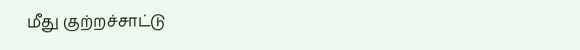மீது குற்றச்சாட்டு